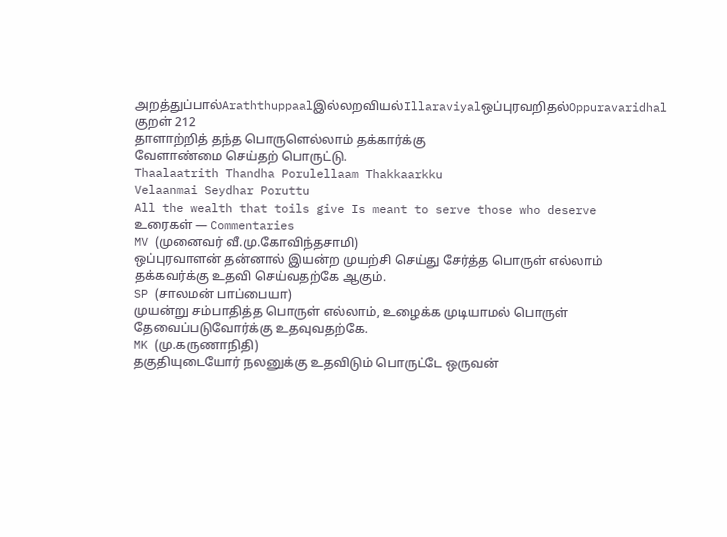அறத்துப்பால்Araththuppaalஇல்லறவியல்Illaraviyalஒப்புரவறிதல்Oppuravaridhal
குறள் 212
தாளாற்றித் தந்த பொருளெல்லாம் தக்கார்க்கு
வேளாண்மை செய்தற் பொருட்டு.
Thaalaatrith Thandha Porulellaam Thakkaarkku
Velaanmai Seydhar Poruttu
All the wealth that toils give Is meant to serve those who deserve
உரைகள் — Commentaries
MV (முனைவர் வீ.மு.கோவிந்தசாமி)
ஒப்புரவாளன் தன்னால் இயன்ற முயற்சி செய்து சேர்த்த பொருள் எல்லாம் தக்கவர்க்கு உதவி செய்வதற்கே ஆகும்.
SP (சாலமன் பாப்பையா)
முயன்று சம்பாதித்த பொருள் எல்லாம், உழைக்க முடியாமல் பொருள் தேவைப்படுவோர்க்கு உதவுவதற்கே.
MK (மு.கருணாநிதி)
தகுதியுடையோர் நலனுக்கு உதவிடும் பொருட்டே ஒருவன்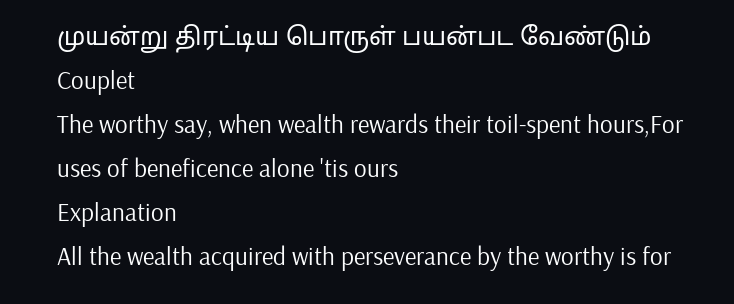முயன்று திரட்டிய பொருள் பயன்பட வேண்டும்
Couplet
The worthy say, when wealth rewards their toil-spent hours,For uses of beneficence alone 'tis ours
Explanation
All the wealth acquired with perseverance by the worthy is for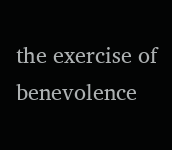the exercise of benevolence